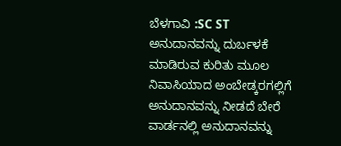ಬೆಳಗಾವಿ :SC ST ಅನುದಾನವನ್ನು ದುರ್ಬಳಕೆ ಮಾಡಿರುವ ಕುರಿತು ಮೂಲ ನಿವಾಸಿಯಾದ ಅಂಬೇಡ್ಕರಗಲ್ಲಿಗೆ ಅನುದಾನವನ್ನು ನೀಡದೆ ಬೇರೆ ವಾರ್ಡನಲ್ಲಿ ಅನುದಾನವನ್ನು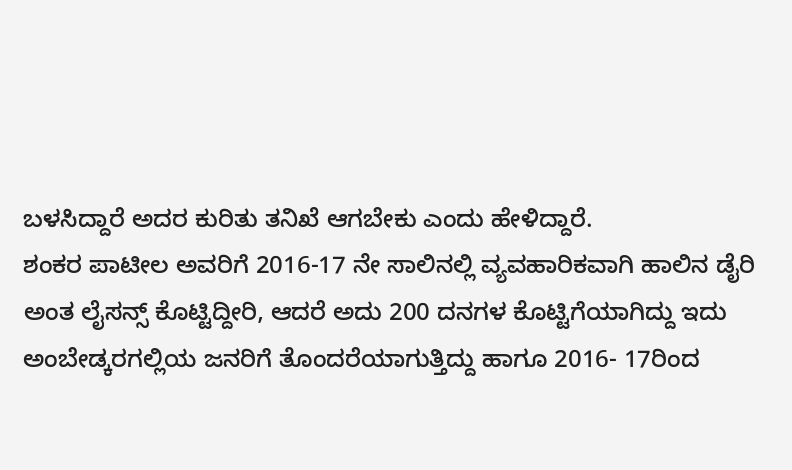ಬಳಸಿದ್ದಾರೆ ಅದರ ಕುರಿತು ತನಿಖೆ ಆಗಬೇಕು ಎಂದು ಹೇಳಿದ್ದಾರೆ.
ಶಂಕರ ಪಾಟೀಲ ಅವರಿಗೆ 2016-17 ನೇ ಸಾಲಿನಲ್ಲಿ ವ್ಯವಹಾರಿಕವಾಗಿ ಹಾಲಿನ ಡೈರಿ ಅಂತ ಲೈಸನ್ಸ್ ಕೊಟ್ಟಿದ್ದೀರಿ, ಆದರೆ ಅದು 200 ದನಗಳ ಕೊಟ್ಟಿಗೆಯಾಗಿದ್ದು ಇದು ಅಂಬೇಡ್ಕರಗಲ್ಲಿಯ ಜನರಿಗೆ ತೊಂದರೆಯಾಗುತ್ತಿದ್ದು ಹಾಗೂ 2016- 17ರಿಂದ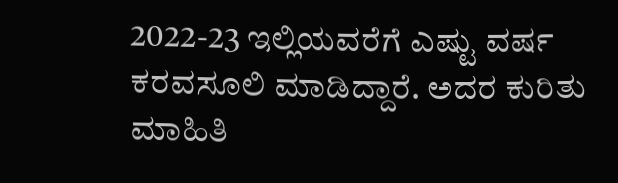2022-23 ಇಲ್ಲಿಯವರೆಗೆ ಎಷ್ಟು ವರ್ಷ ಕರವಸೂಲಿ ಮಾಡಿದ್ದಾರೆ. ಅದರ ಕುರಿತು ಮಾಹಿತಿ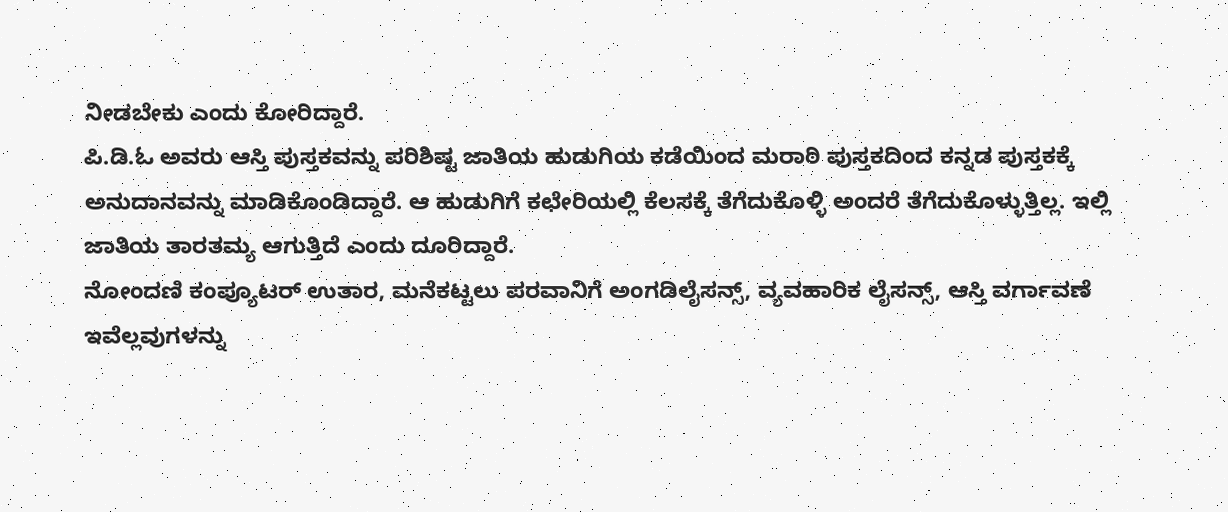ನೀಡಬೇಕು ಎಂದು ಕೋರಿದ್ದಾರೆ.
ಪಿ.ಡಿ.ಓ ಅವರು ಆಸ್ತಿ ಪುಸ್ತಕವನ್ನು ಪರಿಶಿಷ್ಟ ಜಾತಿಯ ಹುಡುಗಿಯ ಕಡೆಯಿಂದ ಮರಾಠಿ ಪುಸ್ತಕದಿಂದ ಕನ್ನಡ ಪುಸ್ತಕಕ್ಕೆ ಅನುದಾನವನ್ನು ಮಾಡಿಕೊಂಡಿದ್ದಾರೆ. ಆ ಹುಡುಗಿಗೆ ಕಛೇರಿಯಲ್ಲಿ ಕೆಲಸಕ್ಕೆ ತೆಗೆದುಕೊಳ್ಳಿ ಅಂದರೆ ತೆಗೆದುಕೊಳ್ಳುತ್ತಿಲ್ಲ. ಇಲ್ಲಿ ಜಾತಿಯ ತಾರತಮ್ಯ ಆಗುತ್ತಿದೆ ಎಂದು ದೂರಿದ್ದಾರೆ.
ನೋಂದಣಿ ಕಂಪ್ಯೂಟರ್ ಉತಾರ, ಮನೆಕಟ್ಟಲು ಪರವಾನಿಗೆ ಅಂಗಡಿಲೈಸನ್ಸ್, ವ್ಯವಹಾರಿಕ ಲೈಸನ್ಸ್, ಆಸ್ತಿ ವರ್ಗಾವಣೆ ಇವೆಲ್ಲವುಗಳನ್ನು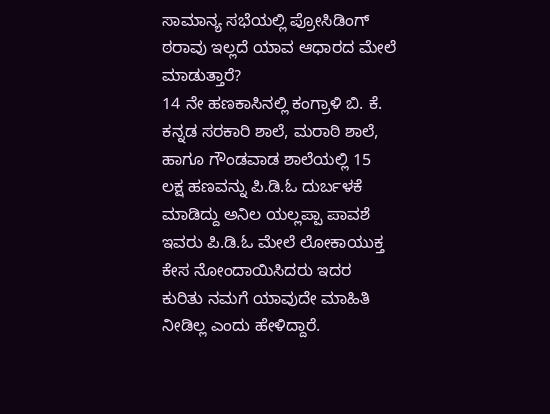ಸಾಮಾನ್ಯ ಸಭೆಯಲ್ಲಿ ಪ್ರೋಸಿಡಿಂಗ್ ಠರಾವು ಇಲ್ಲದೆ ಯಾವ ಆಧಾರದ ಮೇಲೆ ಮಾಡುತ್ತಾರೆ?
14 ನೇ ಹಣಕಾಸಿನಲ್ಲಿ ಕಂಗ್ರಾಳಿ ಬಿ. ಕೆ. ಕನ್ನಡ ಸರಕಾರಿ ಶಾಲೆ, ಮರಾಠಿ ಶಾಲೆ, ಹಾಗೂ ಗೌಂಡವಾಡ ಶಾಲೆಯಲ್ಲಿ 15 ಲಕ್ಷ ಹಣವನ್ನು ಪಿ.ಡಿ.ಓ ದುರ್ಬಳಕೆ ಮಾಡಿದ್ದು ಅನಿಲ ಯಲ್ಲಪ್ಪಾ ಪಾವಶೆ ಇವರು ಪಿ.ಡಿ.ಓ ಮೇಲೆ ಲೋಕಾಯುಕ್ತ ಕೇಸ ನೋಂದಾಯಿಸಿದರು ಇದರ ಕುರಿತು ನಮಗೆ ಯಾವುದೇ ಮಾಹಿತಿ ನೀಡಿಲ್ಲ ಎಂದು ಹೇಳಿದ್ದಾರೆ.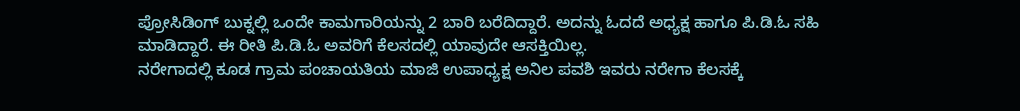ಪ್ರೋಸಿಡಿಂಗ್ ಬುಕ್ನಲ್ಲಿ ಒಂದೇ ಕಾಮಗಾರಿಯನ್ನು 2 ಬಾರಿ ಬರೆದಿದ್ದಾರೆ. ಅದನ್ನು ಓದದೆ ಅಧ್ಯಕ್ಷ ಹಾಗೂ ಪಿ.ಡಿ.ಓ ಸಹಿ ಮಾಡಿದ್ದಾರೆ. ಈ ರೀತಿ ಪಿ.ಡಿ.ಓ ಅವರಿಗೆ ಕೆಲಸದಲ್ಲಿ ಯಾವುದೇ ಆಸಕ್ತಿಯಿಲ್ಲ.
ನರೇಗಾದಲ್ಲಿ ಕೂಡ ಗ್ರಾಮ ಪಂಚಾಯತಿಯ ಮಾಜಿ ಉಪಾಧ್ಯಕ್ಷ ಅನಿಲ ಪವಶಿ ಇವರು ನರೇಗಾ ಕೆಲಸಕ್ಕೆ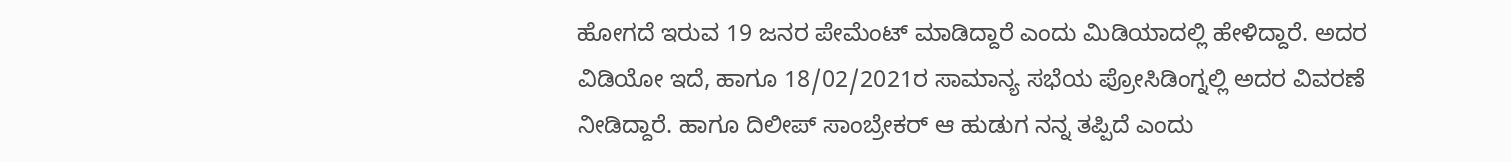ಹೋಗದೆ ಇರುವ 19 ಜನರ ಪೇಮೆಂಟ್ ಮಾಡಿದ್ದಾರೆ ಎಂದು ಮಿಡಿಯಾದಲ್ಲಿ ಹೇಳಿದ್ದಾರೆ. ಅದರ ವಿಡಿಯೋ ಇದೆ, ಹಾಗೂ 18/02/2021ರ ಸಾಮಾನ್ಯ ಸಭೆಯ ಪ್ರೋಸಿಡಿಂಗ್ನಲ್ಲಿ ಅದರ ವಿವರಣೆ ನೀಡಿದ್ದಾರೆ. ಹಾಗೂ ದಿಲೀಪ್ ಸಾಂಬ್ರೇಕರ್ ಆ ಹುಡುಗ ನನ್ನ ತಪ್ಪಿದೆ ಎಂದು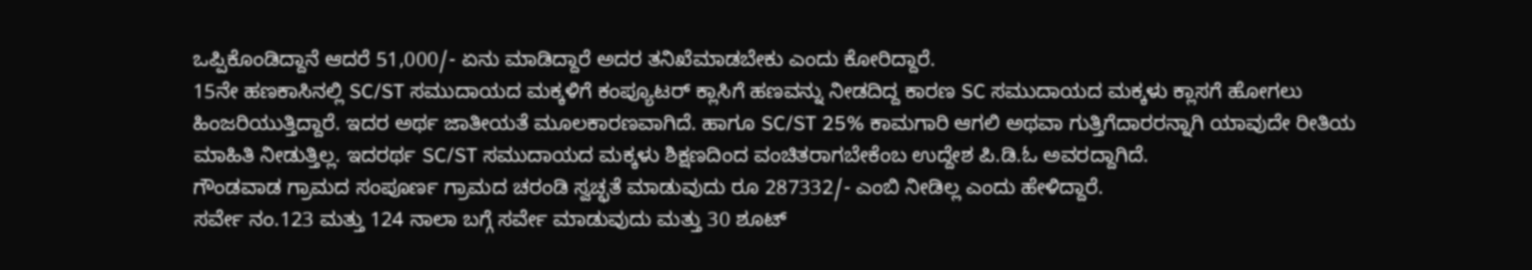ಒಪ್ಪಿಕೊಂಡಿದ್ದಾನೆ ಆದರೆ 51,000/- ಏನು ಮಾಡಿದ್ದಾರೆ ಅದರ ತನಿಖೆಮಾಡಬೇಕು ಎಂದು ಕೋರಿದ್ದಾರೆ.
15ನೇ ಹಣಕಾಸಿನಲ್ಲಿ SC/ST ಸಮುದಾಯದ ಮಕ್ಕಳಿಗೆ ಕಂಪ್ಯೂಟರ್ ಕ್ಲಾಸಿಗೆ ಹಣವನ್ನು ನೀಡದಿದ್ದ ಕಾರಣ SC ಸಮುದಾಯದ ಮಕ್ಕಳು ಕ್ಲಾಸಗೆ ಹೋಗಲು ಹಿಂಜರಿಯುತ್ತಿದ್ದಾರೆ. ಇದರ ಅರ್ಥ ಜಾತೀಯತೆ ಮೂಲಕಾರಣವಾಗಿದೆ. ಹಾಗೂ SC/ST 25% ಕಾಮಗಾರಿ ಆಗಲಿ ಅಥವಾ ಗುತ್ತಿಗೆದಾರರನ್ನಾಗಿ ಯಾವುದೇ ರೀತಿಯ ಮಾಹಿತಿ ನೀಡುತ್ತಿಲ್ಲ. ಇದರರ್ಥ SC/ST ಸಮುದಾಯದ ಮಕ್ಕಳು ಶಿಕ್ಷಣದಿಂದ ವಂಚಿತರಾಗಬೇಕೆಂಬ ಉದ್ದೇಶ ಪಿ.ಡಿ.ಓ ಅವರದ್ದಾಗಿದೆ.
ಗೌಂಡವಾಡ ಗ್ರಾಮದ ಸಂಪೂರ್ಣ ಗ್ರಾಮದ ಚರಂಡಿ ಸ್ವಚ್ಛತೆ ಮಾಡುವುದು ರೂ 287332/- ಎಂಬಿ ನೀಡಿಲ್ಲ ಎಂದು ಹೇಳಿದ್ದಾರೆ.
ಸರ್ವೇ ನಂ.123 ಮತ್ತು 124 ನಾಲಾ ಬಗ್ಗೆ ಸರ್ವೇ ಮಾಡುವುದು ಮತ್ತು 30 ಶೂಟ್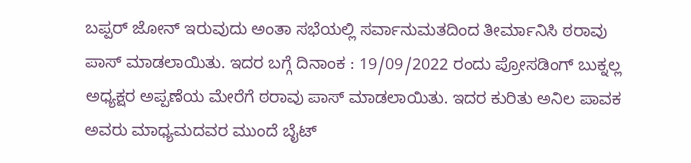ಬಪ್ಪರ್ ಜೋನ್ ಇರುವುದು ಅಂತಾ ಸಭೆಯಲ್ಲಿ ಸರ್ವಾನುಮತದಿಂದ ತೀರ್ಮಾನಿಸಿ ಠರಾವು ಪಾಸ್ ಮಾಡಲಾಯಿತು. ಇದರ ಬಗ್ಗೆ ದಿನಾಂಕ : 19/09/2022 ರಂದು ಪ್ರೋಸಡಿಂಗ್ ಬುಕ್ನಲ್ಲ ಅಧ್ಯಕ್ಷರ ಅಪ್ಪಣೆಯ ಮೇರೆಗೆ ಠರಾವು ಪಾಸ್ ಮಾಡಲಾಯಿತು. ಇದರ ಕುರಿತು ಅನಿಲ ಪಾವಕ ಅವರು ಮಾಧ್ಯಮದವರ ಮುಂದೆ ಬೈಟ್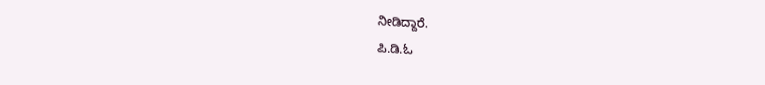ನೀಡಿದ್ದಾರೆ.
ಪಿ.ಡಿ.ಓ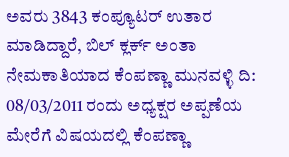ಅವರು 3843 ಕಂಪ್ಯೂಟರ್ ಉತಾರ ಮಾಡಿದ್ದಾರೆ, ಬಿಲ್ ಕ್ಲರ್ಕ್ ಅಂತಾ ನೇಮಕಾತಿಯಾದ ಕೆಂಪಣ್ಣಾ ಮುನವಳ್ಳಿ ದಿ: 08/03/2011 ರಂದು ಅಧ್ಯಕ್ಷರ ಅಪ್ಪಣೆಯ ಮೇರೆಗೆ ವಿಷಯದಲ್ಲಿ ಕೆಂಪಣ್ಣಾ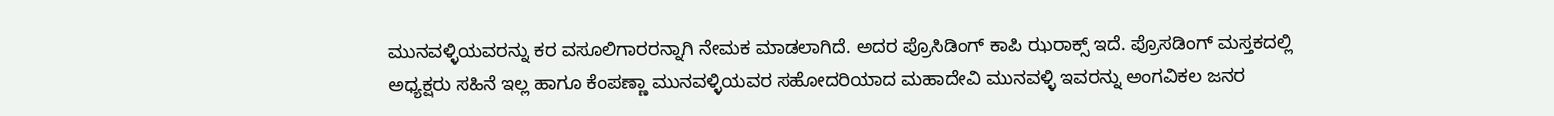ಮುನವಳ್ಳಿಯವರನ್ನು ಕರ ವಸೂಲಿಗಾರರನ್ನಾಗಿ ನೇಮಕ ಮಾಡಲಾಗಿದೆ. ಅದರ ಪ್ರೊಸಿಡಿಂಗ್ ಕಾಪಿ ಝರಾಕ್ಸ್ ಇದೆ. ಪ್ರೊಸಡಿಂಗ್ ಮಸ್ತಕದಲ್ಲಿ ಅಧ್ಯಕ್ಷರು ಸಹಿನೆ ಇಲ್ಲ ಹಾಗೂ ಕೆಂಪಣ್ಣಾ ಮುನವಳ್ಳಿಯವರ ಸಹೋದರಿಯಾದ ಮಹಾದೇವಿ ಮುನವಳ್ಳಿ ಇವರನ್ನು ಅಂಗವಿಕಲ ಜನರ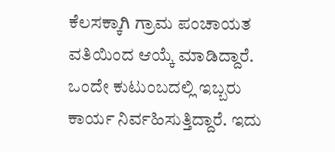ಕೆಲಸಕ್ಕಾಗಿ ಗ್ರಾಮ ಪಂಚಾಯತ ವತಿಯಿಂದ ಆಯ್ಕೆ ಮಾಡಿದ್ದಾರೆ. ಒಂದೇ ಕುಟುಂಬದಲ್ಲಿ ಇಬ್ಬರು ಕಾರ್ಯ ನಿರ್ವಹಿಸುತ್ತಿದ್ದಾರೆ. ಇದು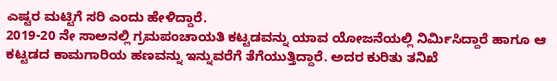ಎಷ್ಟರ ಮಟ್ಟಿಗೆ ಸರಿ ಎಂದು ಹೇಳಿದ್ದಾರೆ.
2019-20 ನೇ ಸಾಅನಲ್ಲಿ ಗ್ರಮಪಂಚಾಯತಿ ಕಟ್ಟಡವನ್ನು ಯಾವ ಯೋಜನೆಯಲ್ಲಿ ನಿರ್ಮಿಸಿದ್ದಾರೆ ಹಾಗೂ ಆ ಕಟ್ಟಡದ ಕಾಮಗಾರಿಯ ಹಣವನ್ನು ಇನ್ನುವರೆಗೆ ತೆಗೆಯುತ್ತಿದ್ದಾರೆ. ಅದರ ಕುರಿತು ತನಿಖೆ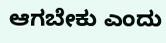ಆಗಬೇಕು ಎಂದು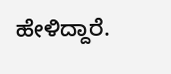ಹೇಳಿದ್ದಾರೆ.